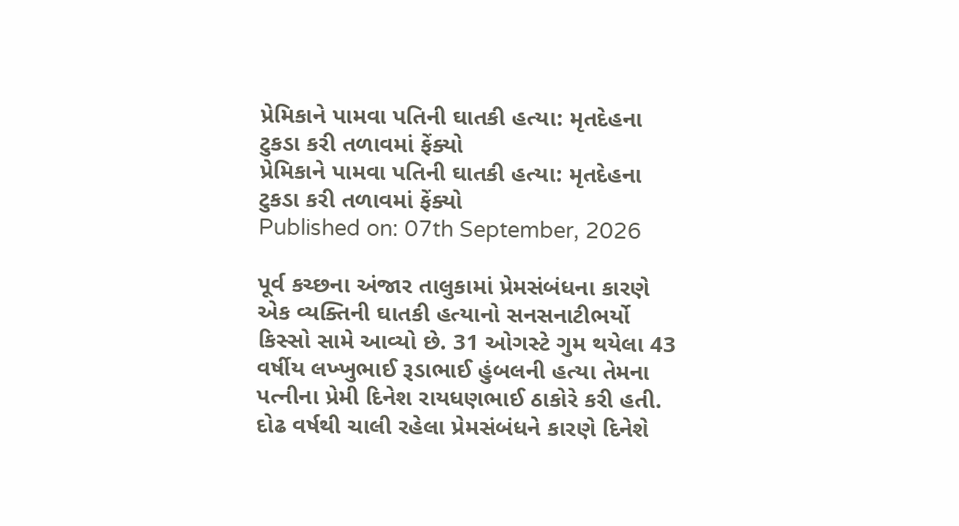પ્રેમિકાને પામવા પતિની ઘાતકી હત્યા: મૃતદેહના ટુકડા કરી તળાવમાં ફેંક્યો
પ્રેમિકાને પામવા પતિની ઘાતકી હત્યા: મૃતદેહના ટુકડા કરી તળાવમાં ફેંક્યો
Published on: 07th September, 2026

પૂર્વ કચ્છના અંજાર તાલુકામાં પ્રેમસંબંધના કારણે એક વ્યક્તિની ઘાતકી હત્યાનો સનસનાટીભર્યો કિસ્સો સામે આવ્યો છે. 31 ઓગસ્ટે ગુમ થયેલા 43 વર્ષીય લખ્ખુભાઈ રૂડાભાઈ હુંબલની હત્યા તેમના પત્નીના પ્રેમી દિનેશ રાયધણભાઈ ઠાકોરે કરી હતી. દોઢ વર્ષથી ચાલી રહેલા પ્રેમસંબંધને કારણે દિનેશે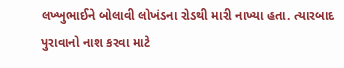લખ્ખુભાઈને બોલાવી લોખંડના રોડથી મારી નાખ્યા હતા. ત્યારબાદ પુરાવાનો નાશ કરવા માટે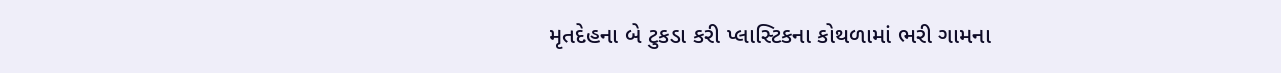મૃતદેહના બે ટુકડા કરી પ્લાસ્ટિકના કોથળામાં ભરી ગામના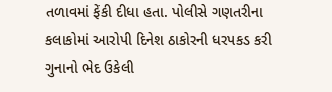તળાવમાં ફેંકી દીધા હતા. પોલીસે ગણતરીના કલાકોમાં આરોપી દિનેશ ઠાકોરની ધરપકડ કરી ગુનાનો ભેદ ઉકેલી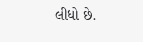લીધો છે.